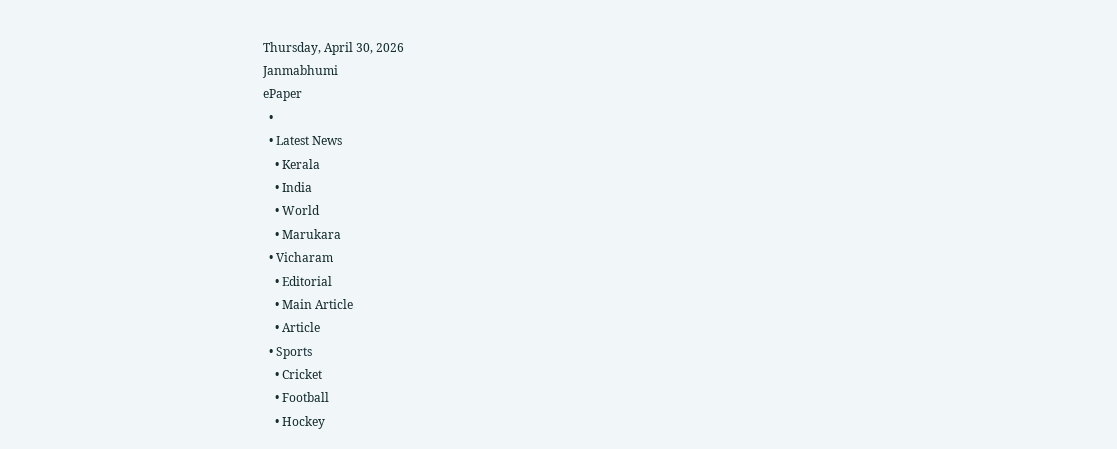Thursday, April 30, 2026
Janmabhumi
ePaper
  •
  • Latest News
    • Kerala
    • India
    • World
    • Marukara
  • Vicharam
    • Editorial
    • Main Article
    • Article
  • Sports
    • Cricket
    • Football
    • Hockey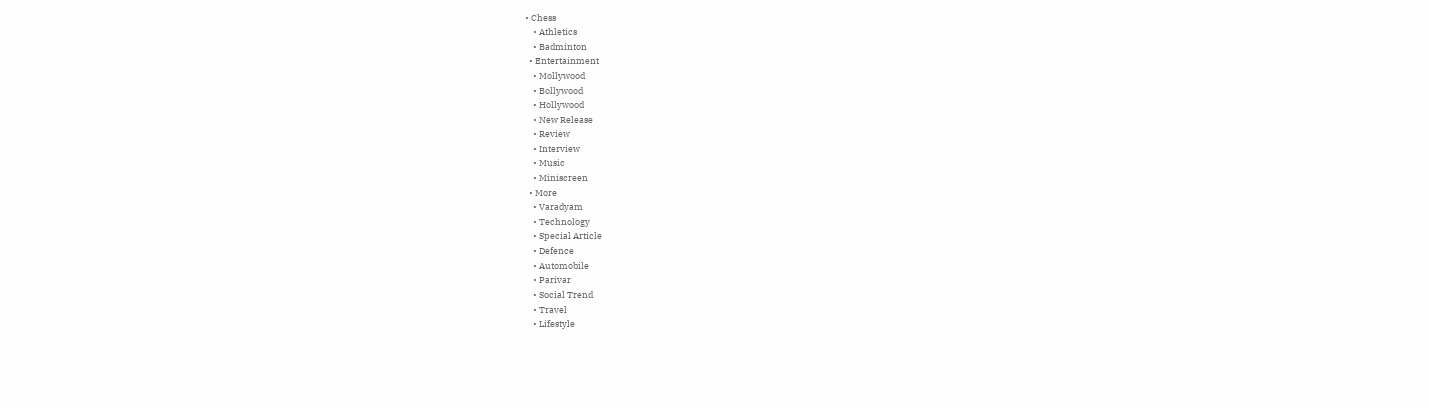• Chess
    • Athletics
    • Badminton
  • Entertainment
    • Mollywood
    • Bollywood
    • Hollywood
    • New Release
    • Review
    • Interview
    • Music
    • Miniscreen
  • More
    • Varadyam
    • Technology
    • Special Article
    • Defence
    • Automobile
    • Parivar
    • Social Trend
    • Travel
    • Lifestyle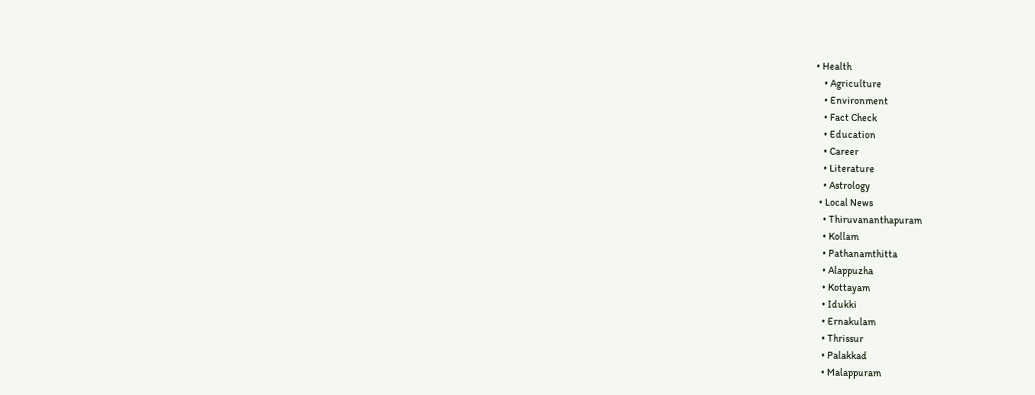• Health
    • Agriculture
    • Environment
    • Fact Check
    • Education
    • Career
    • Literature
    • Astrology
  • Local News
    • Thiruvananthapuram
    • Kollam
    • Pathanamthitta
    • Alappuzha
    • Kottayam
    • Idukki
    • Ernakulam
    • Thrissur
    • Palakkad
    • Malappuram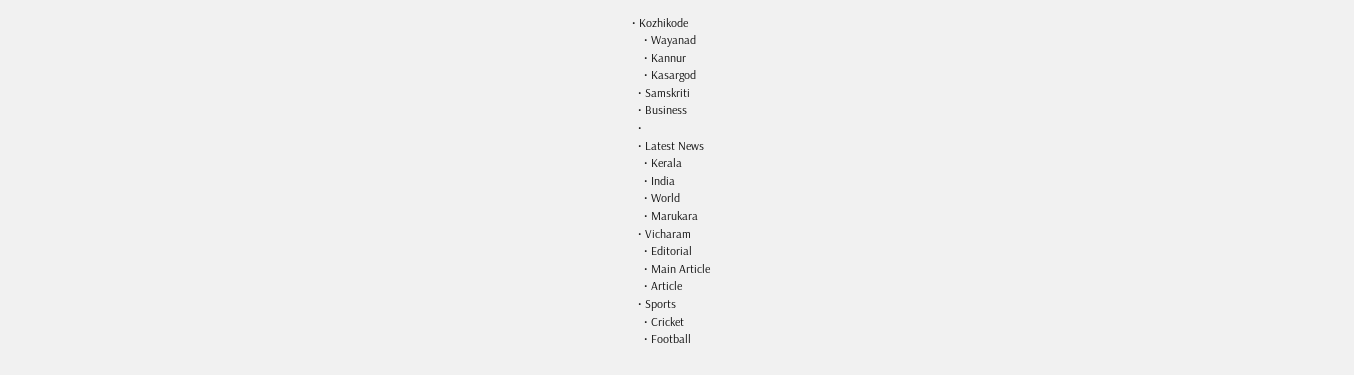• Kozhikode
    • Wayanad
    • Kannur
    • Kasargod
  • Samskriti
  • Business
  •
  • Latest News
    • Kerala
    • India
    • World
    • Marukara
  • Vicharam
    • Editorial
    • Main Article
    • Article
  • Sports
    • Cricket
    • Football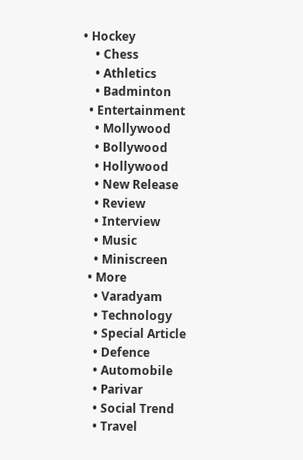• Hockey
    • Chess
    • Athletics
    • Badminton
  • Entertainment
    • Mollywood
    • Bollywood
    • Hollywood
    • New Release
    • Review
    • Interview
    • Music
    • Miniscreen
  • More
    • Varadyam
    • Technology
    • Special Article
    • Defence
    • Automobile
    • Parivar
    • Social Trend
    • Travel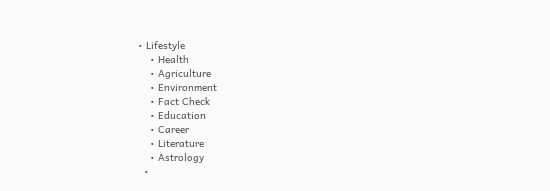• Lifestyle
    • Health
    • Agriculture
    • Environment
    • Fact Check
    • Education
    • Career
    • Literature
    • Astrology
  •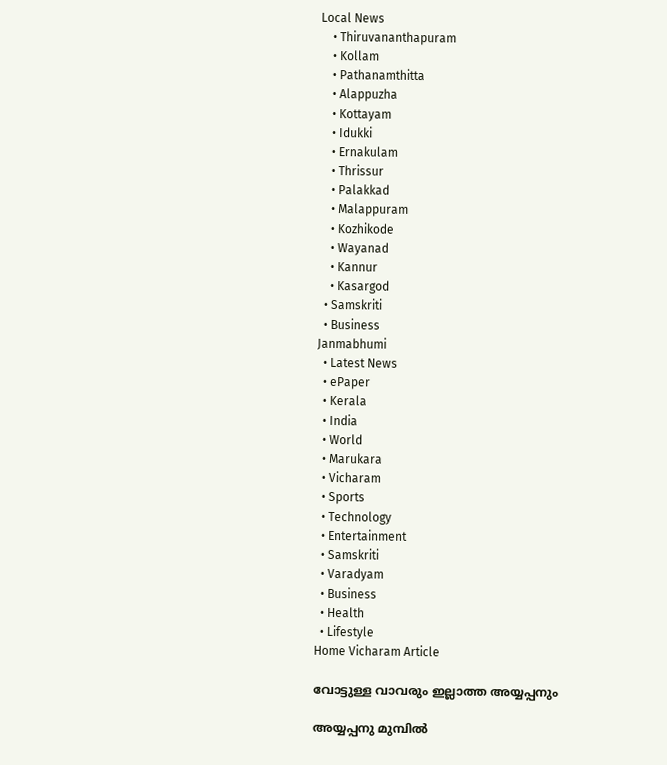Local News
    • Thiruvananthapuram
    • Kollam
    • Pathanamthitta
    • Alappuzha
    • Kottayam
    • Idukki
    • Ernakulam
    • Thrissur
    • Palakkad
    • Malappuram
    • Kozhikode
    • Wayanad
    • Kannur
    • Kasargod
  • Samskriti
  • Business
Janmabhumi
  • Latest News
  • ePaper
  • Kerala
  • India
  • World
  • Marukara
  • Vicharam
  • Sports
  • Technology
  • Entertainment
  • Samskriti
  • Varadyam
  • Business
  • Health
  • Lifestyle
Home Vicharam Article

വോട്ടുള്ള വാവരും ഇല്ലാത്ത അയ്യപ്പനും

അയ്യപ്പനു മുമ്പില്‍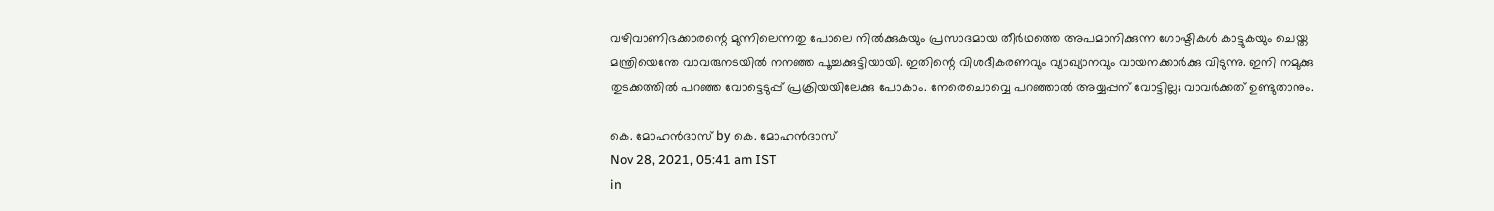വഴിവാണിഭക്കാരന്റെ മുന്നിലെന്നതു പോലെ നില്‍ക്കുകയും പ്രസാദമായ തീര്‍ഥത്തെ അപമാനിക്കുന്ന ഗോഷ്ടികള്‍ കാട്ടുകയും ചെയ്ത മന്ത്രിയെന്തേ വാവരുനടയില്‍ നനഞ്ഞ പൂച്ചക്കുട്ടിയായി. ഇതിന്റെ വിശദീകരണവും വ്യാഖ്യാനവും വായനക്കാര്‍ക്കു വിടുന്നു. ഇനി നമുക്കു തുടക്കത്തില്‍ പറഞ്ഞ വോട്ടെടുപ്പ് പ്രക്രിയയിലേക്കു പോകാം. നേരെചൊവ്വെ പറഞ്ഞാല്‍ അയ്യപ്പന് വോട്ടില്ല; വാവര്‍ക്കത് ഉണ്ടുതാനും.

കെ. മോഹന്‍ദാസ് by കെ. മോഹന്‍ദാസ്
Nov 28, 2021, 05:41 am IST
in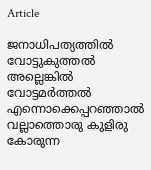Article

ജനാധിപത്യത്തില്‍ വോട്ടുകുത്തല്‍ അല്ലെങ്കില്‍ വോട്ടമര്‍ത്തല്‍ എന്നൊക്കെപ്പറഞ്ഞാല്‍ വല്ലാത്തൊരു കുളിരു കോരുന്ന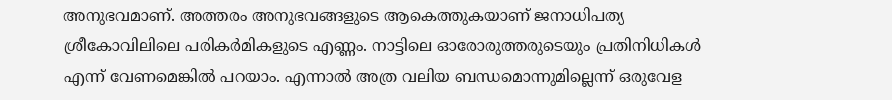അനുഭവമാണ്. അത്തരം അനുഭവങ്ങളുടെ ആകെത്തുകയാണ് ജനാധിപത്യ ശ്രീകോവിലിലെ പരികര്‍മികളുടെ എണ്ണം. നാട്ടിലെ ഓരോരുത്തരുടെയും പ്രതിനിധികള്‍ എന്ന് വേണമെങ്കില്‍ പറയാം. എന്നാല്‍ അത്ര വലിയ ബന്ധമൊന്നുമില്ലെന്ന് ഒരുവേള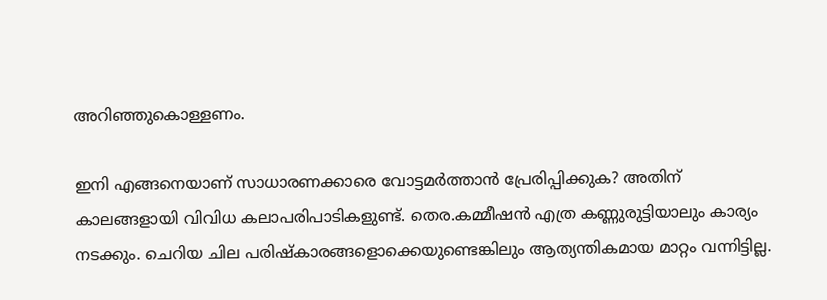അറിഞ്ഞുകൊള്ളണം.

ഇനി എങ്ങനെയാണ് സാധാരണക്കാരെ വോട്ടമര്‍ത്താന്‍ പ്രേരിപ്പിക്കുക? അതിന് കാലങ്ങളായി വിവിധ കലാപരിപാടികളുണ്ട്. തെര.കമ്മീഷന്‍ എത്ര കണ്ണുരുട്ടിയാലും കാര്യം നടക്കും. ചെറിയ ചില പരിഷ്‌കാരങ്ങളൊക്കെയുണ്ടെങ്കിലും ആത്യന്തികമായ മാറ്റം വന്നിട്ടില്ല.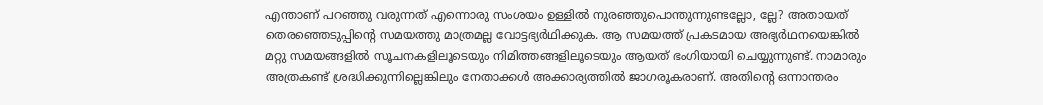എന്താണ് പറഞ്ഞു വരുന്നത് എന്നൊരു സംശയം ഉള്ളില്‍ നുരഞ്ഞുപൊന്തുന്നുണ്ടല്ലോ, ല്ലേ? അതായത് തെരഞ്ഞെടുപ്പിന്റെ സമയത്തു മാത്രമല്ല വോട്ടഭ്യര്‍ഥിക്കുക. ആ സമയത്ത് പ്രകടമായ അഭ്യര്‍ഥനയെങ്കില്‍ മറ്റു സമയങ്ങളില്‍ സൂചനകളിലൂടെയും നിമിത്തങ്ങളിലൂടെയും ആയത് ഭംഗിയായി ചെയ്യുന്നുണ്ട്. നാമാരും അത്രകണ്ട് ശ്രദ്ധിക്കുന്നില്ലെങ്കിലും നേതാക്കള്‍ അക്കാര്യത്തില്‍ ജാഗരൂകരാണ്. അതിന്റെ ഒന്നാന്തരം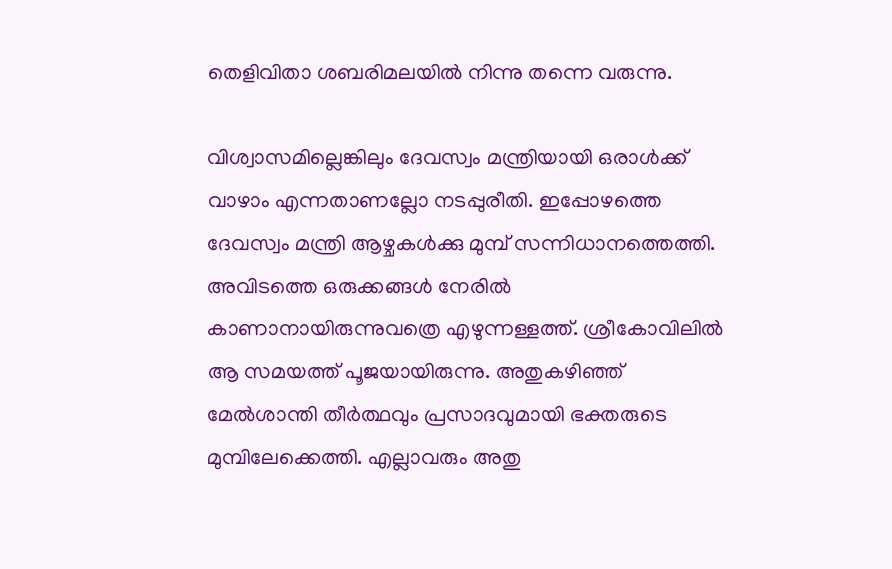തെളിവിതാ ശബരിമലയില്‍ നിന്നു തന്നെ വരുന്നു.

വിശ്വാസമില്ലെങ്കിലും ദേവസ്വം മന്ത്രിയായി ഒരാള്‍ക്ക് വാഴാം എന്നതാണല്ലോ നടപ്പുരീതി. ഇപ്പോഴത്തെ ദേവസ്വം മന്ത്രി ആഴ്ചകള്‍ക്കു മുമ്പ് സന്നിധാനത്തെത്തി. അവിടത്തെ ഒരുക്കങ്ങള്‍ നേരില്‍ കാണാനായിരുന്നുവത്രെ എഴുന്നള്ളത്ത്. ശ്രീകോവിലില്‍ ആ സമയത്ത് പൂജയായിരുന്നു. അതുകഴിഞ്ഞ് മേല്‍ശാന്തി തീര്‍ത്ഥവും പ്രസാദവുമായി ഭക്തരുടെ മുമ്പിലേക്കെത്തി. എല്ലാവരും അതു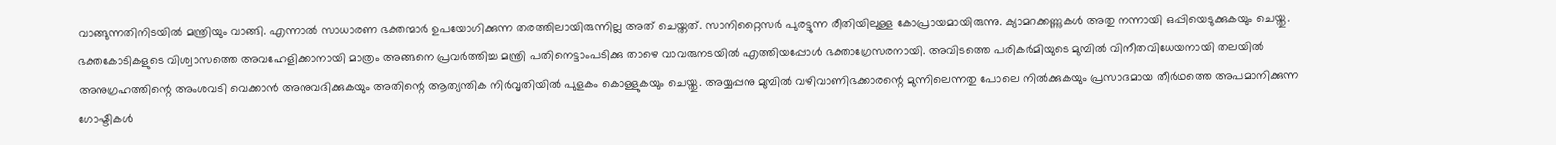വാങ്ങുന്നതിനിടയില്‍ മന്ത്രിയും വാങ്ങി. എന്നാല്‍ സാധാരണ ഭക്തന്മാര്‍ ഉപയോഗിക്കുന്ന തരത്തിലായിരുന്നില്ല അത് ചെയ്തത്. സാനിറ്റൈസര്‍ പുരട്ടുന്ന രീതിയിലുള്ള കോപ്രായമായിരുന്നു. ക്യാമറക്കണ്ണുകള്‍ അതു നന്നായി ഒപ്പിയെടുക്കുകയും ചെയ്തു. ഭക്തകോടികളുടെ വിശ്വാസത്തെ അവഹേളിക്കാനായി മാത്രം അങ്ങനെ പ്രവര്‍ത്തിച്ച മന്ത്രി പതിനെട്ടാംപടിക്കു താഴെ വാവരുനടയില്‍ എത്തിയപ്പോള്‍ ഭക്താഗ്രേസരനായി. അവിടത്തെ പരികര്‍മിയുടെ മുമ്പില്‍ വിനീതവിധേയനായി തലയില്‍ അനുഗ്രഹത്തിന്റെ അംശവടി വെക്കാന്‍ അനുവദിക്കുകയും അതിന്റെ ആത്യന്തിക നിര്‍വൃതിയില്‍ പുളകം കൊള്ളുകയും ചെയ്തു. അയ്യപ്പനു മുമ്പില്‍ വഴിവാണിഭക്കാരന്റെ മുന്നിലെന്നതു പോലെ നില്‍ക്കുകയും പ്രസാദമായ തീര്‍ഥത്തെ അപമാനിക്കുന്ന ഗോഷ്ടികള്‍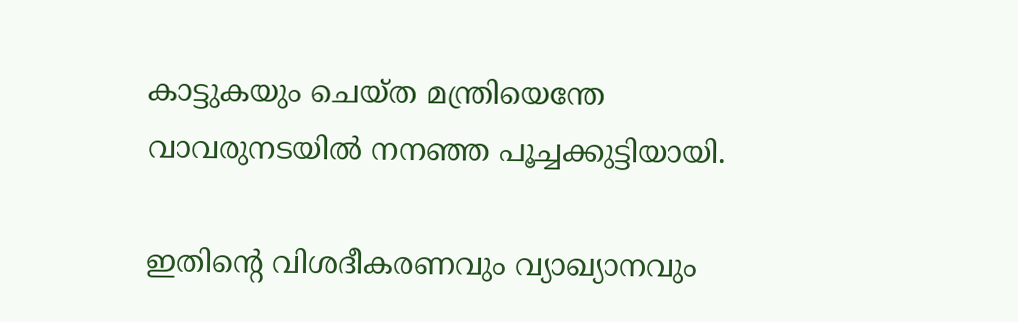കാട്ടുകയും ചെയ്ത മന്ത്രിയെന്തേ വാവരുനടയില്‍ നനഞ്ഞ പൂച്ചക്കുട്ടിയായി.

ഇതിന്റെ വിശദീകരണവും വ്യാഖ്യാനവും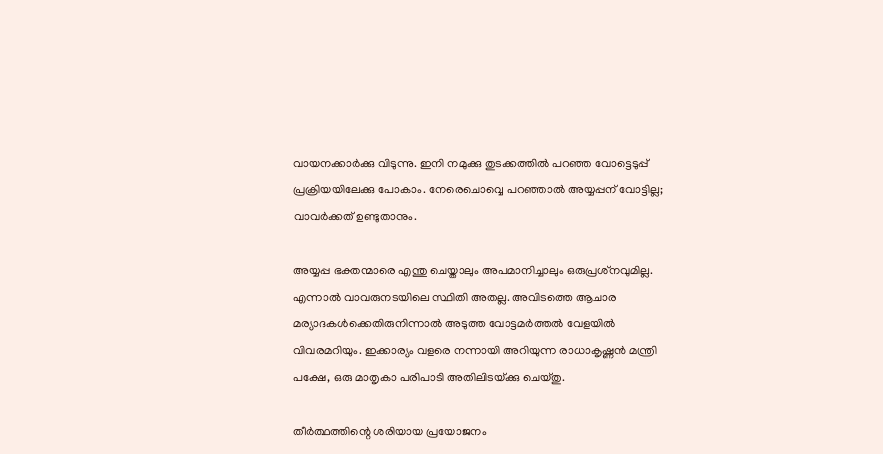വായനക്കാര്‍ക്കു വിടുന്നു. ഇനി നമുക്കു തുടക്കത്തില്‍ പറഞ്ഞ വോട്ടെടുപ്പ് പ്രക്രിയയിലേക്കു പോകാം. നേരെചൊവ്വെ പറഞ്ഞാല്‍ അയ്യപ്പന് വോട്ടില്ല; വാവര്‍ക്കത് ഉണ്ടുതാനും.

അയ്യപ്പ ഭക്തന്മാരെ എന്തു ചെയ്താലും അപമാനിച്ചാലും ഒരുപ്രശ്‌നവുമില്ല. എന്നാല്‍ വാവരുനടയിലെ സ്ഥിതി അതല്ല. അവിടത്തെ ആചാര മര്യാദകള്‍ക്കെതിരുനിന്നാല്‍ അടുത്ത വോട്ടമര്‍ത്തല്‍ വേളയില്‍ വിവരമറിയും. ഇക്കാര്യം വളരെ നന്നായി അറിയുന്ന രാധാകൃഷ്ണന്‍ മന്ത്രി പക്ഷേ, ഒരു മാതൃകാ പരിപാടി അതിലിടയ്‌ക്കു ചെയ്തു.

തീര്‍ത്ഥത്തിന്റെ ശരിയായ പ്രയോജനം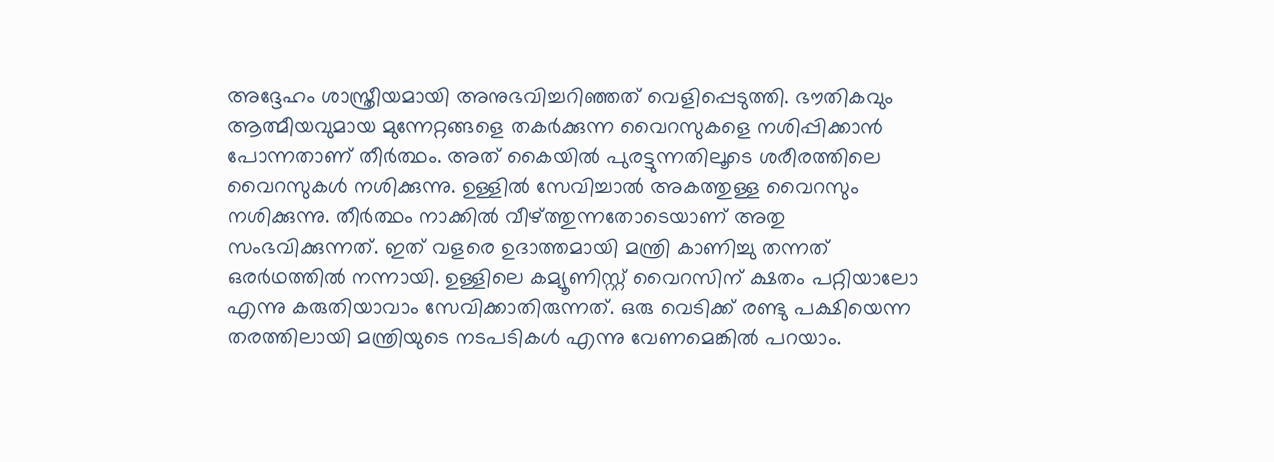അദ്ദേഹം ശാസ്ത്രീയമായി അനുഭവിച്ചറിഞ്ഞത് വെളിപ്പെടുത്തി. ഭൗതികവും ആത്മീയവുമായ മുന്നേറ്റങ്ങളെ തകര്‍ക്കുന്ന വൈറസുകളെ നശിപ്പിക്കാന്‍ പോന്നതാണ് തീര്‍ത്ഥം. അത് കൈയില്‍ പുരട്ടുന്നതിലൂടെ ശരീരത്തിലെ വൈറസുകള്‍ നശിക്കുന്നു. ഉള്ളില്‍ സേവിച്ചാല്‍ അകത്തുള്ള വൈറസും നശിക്കുന്നു. തീര്‍ത്ഥം നാക്കില്‍ വീഴ്‌ത്തുന്നതോടെയാണ് അതു സംഭവിക്കുന്നത്. ഇത് വളരെ ഉദാത്തമായി മന്ത്രി കാണിച്ചു തന്നത് ഒരര്‍ഥത്തില്‍ നന്നായി. ഉള്ളിലെ കമ്യൂണിസ്റ്റ് വൈറസിന് ക്ഷതം പറ്റിയാലോ എന്നു കരുതിയാവാം സേവിക്കാതിരുന്നത്. ഒരു വെടിക്ക് രണ്ടു പക്ഷിയെന്ന തരത്തിലായി മന്ത്രിയുടെ നടപടികള്‍ എന്നു വേണമെങ്കില്‍ പറയാം.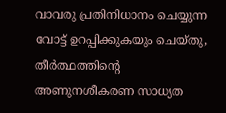വാവരു പ്രതിനിധാനം ചെയ്യുന്ന വോട്ട് ഉറപ്പിക്കുകയും ചെയ്തു, തീര്‍ത്ഥത്തിന്റെ അണുനശീകരണ സാധ്യത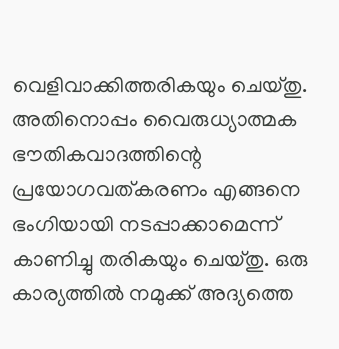വെളിവാക്കിത്തരികയും ചെയ്തു. അതിനൊപ്പം വൈരുധ്യാത്മക ഭൗതികവാദത്തിന്റെ പ്രയോഗവത്കരണം എങ്ങനെ ഭംഗിയായി നടപ്പാക്കാമെന്ന് കാണിച്ചു തരികയും ചെയ്തു. ഒരു കാര്യത്തില്‍ നമുക്ക് അദ്യത്തെ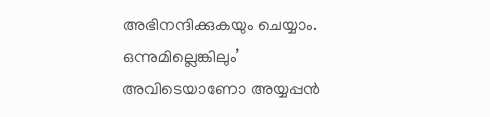അഭിനന്ദിക്കുകയും ചെയ്യാം. ഒന്നുമില്ലെങ്കിലും’ അവിടെയാണോ അയ്യപ്പന്‍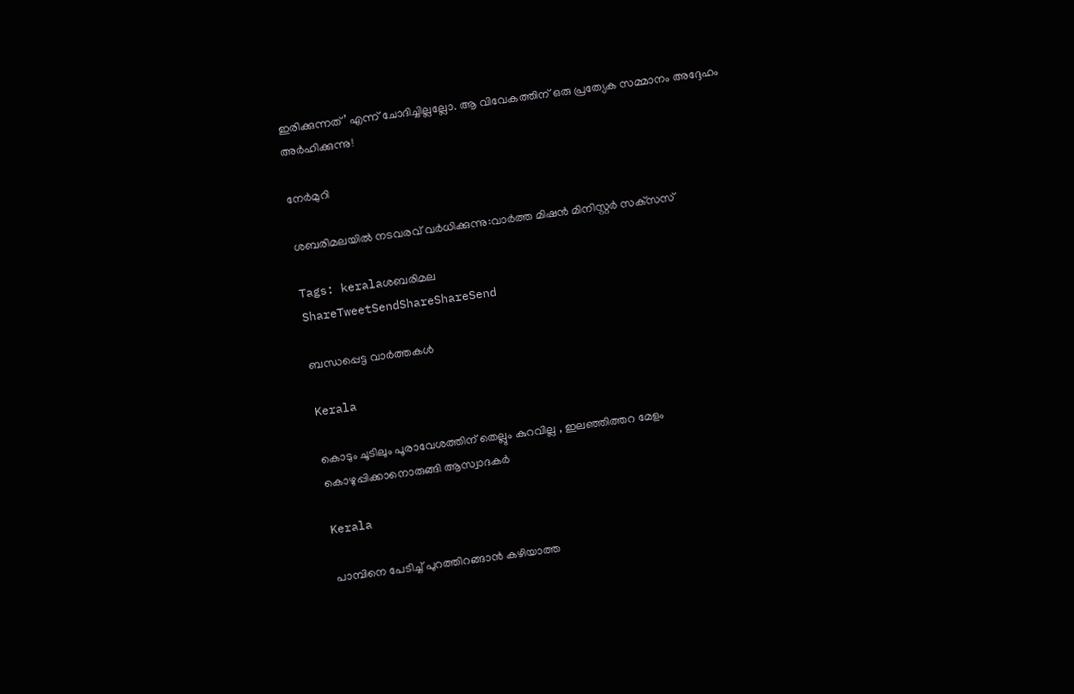ഇരിക്കുന്നത്’ എന്ന് ചോദിച്ചില്ലല്ലോ. ആ വിവേകത്തിന് ഒരു പ്രത്യേക സമ്മാനം അദ്ദേഹം അര്‍ഹിക്കുന്നു!

നേര്‍മുറി

ശബരിമലയില്‍ നടവരവ് വര്‍ധിക്കുന്നു:വാര്‍ത്ത മിഷന്‍ മിനിസ്റ്റര്‍ സക്‌സസ്

Tags: keralaശബരിമല
ShareTweetSendShareShareSend

ബന്ധപ്പെട്ട വാര്‍ത്തകള്‍

Kerala

കൊടും ചൂടിലും പൂരാവേശത്തിന് തെല്ലും കുറവില്ല , ഇലഞ്ഞിത്തറ മേളം കൊഴുപ്പിക്കാനൊരുങ്ങി ആസ്വാദകർ

Kerala

പാമ്പിനെ പേടിച്ച് പുറത്തിറങ്ങാൻ കഴിയാത്ത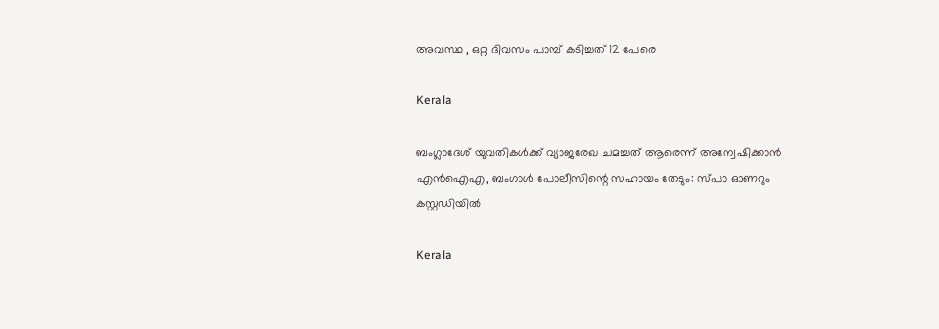അവസ്ഥ , ഒറ്റ ദിവസം പാമ്പ് കടിച്ചത് 12 പേരെ

Kerala

ബംഗ്ലാദേശ് യുവതികൾക്ക് വ്യാജരേഖ ചമച്ചത് ആരെന്ന് അന്വേഷിക്കാൻ എൻഐഎ, ബംഗാൾ പോലീസിന്റെ സഹായം തേടും: സ്പാ ഓണറും കസ്റ്റഡിയിൽ

Kerala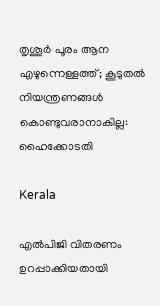തൃശൂർ പൂരം ആന എഴുന്നെള്ളത്ത്; കൂടുതൽ നിയന്ത്രണങ്ങൾ കൊണ്ടുവരാനാകില്ല: ഹൈക്കോടതി

Kerala

എല്‍പിജി വിതരണം ഉറപ്പാക്കിയതായി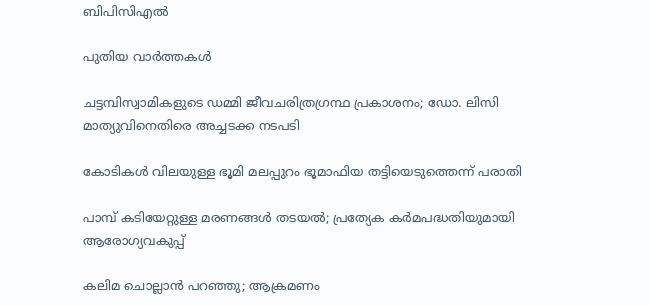ബിപിസിഎല്‍

പുതിയ വാര്‍ത്തകള്‍

ചട്ടമ്പിസ്വാമികളുടെ ഡമ്മി ജീവചരിത്രഗ്രന്ഥ പ്രകാശനം; ഡോ. ലിസി മാത്യുവിനെതിരെ അച്ചടക്ക നടപടി

കോടികള്‍ വിലയുള്ള ഭൂമി മലപ്പുറം ഭൂമാഫിയ തട്ടിയെടുത്തെന്ന് പരാതി

പാമ്പ് കടിയേറ്റുള്ള മരണങ്ങള്‍ തടയല്‍; പ്രത്യേക കര്‍മപദ്ധതിയുമായി ആരോഗ്യവകുപ്പ്

കലിമ ചൊല്ലാന്‍ പറഞ്ഞു; ആക്രമണം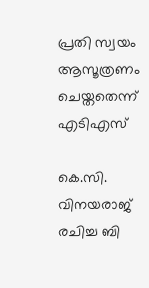പ്രതി സ്വയം ആസൂത്രണം ചെയ്തതെന്ന് എടിഎസ്

കെ.സി. വിനയരാജ് രചിച്ച ബി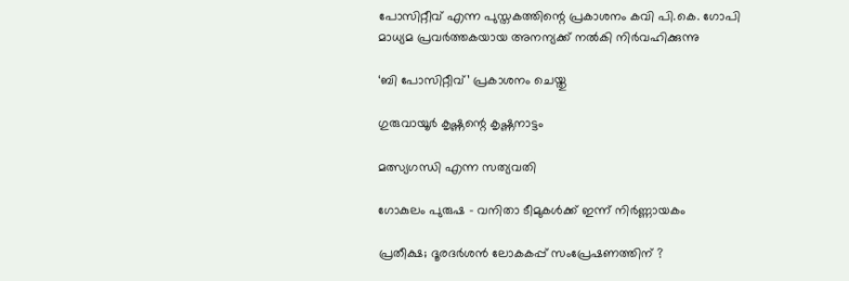പോസിറ്റീവ് എന്ന പുസ്തകത്തിന്റെ പ്രകാശനം കവി പി.കെ. ഗോപി മാധ്യമ പ്രവര്‍ത്തകയായ അനന്യക്ക് നല്‍കി നിര്‍വഹിക്കുന്നു

‘ബി പോസിറ്റീവ്’ പ്രകാശനം ചെയ്തു

ഗുരുവായൂര്‍ കൃഷ്ണന്റെ കൃഷ്ണനാട്ടം

മത്സ്യഗന്ധി എന്ന സത്യവതി

ഗോകുലം പുരുഷ – വനിതാ ടീമുകള്‍ക്ക് ഇന്ന് നിര്‍ണ്ണായകം

പ്രതീക്ഷ; ദൂരദര്‍ശന്‍ ലോകകപ്പ് സംപ്രേഷണത്തിന് ?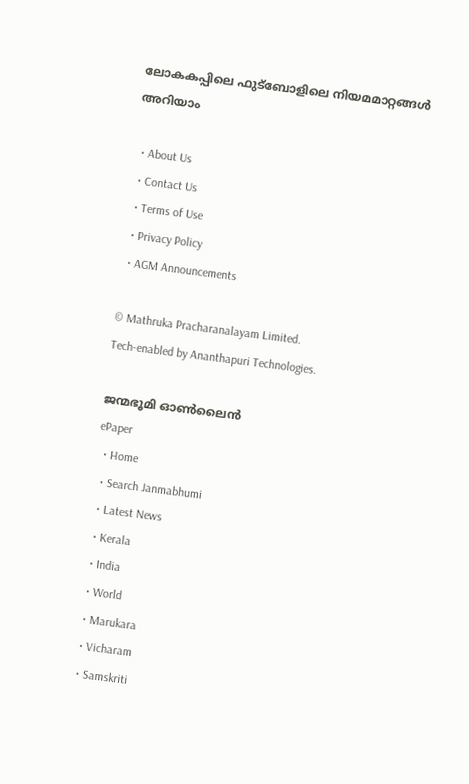ലോകകപ്പിലെ ഫുട്‌ബോളിലെ നിയമമാറ്റങ്ങള്‍ അറിയാം

  • About Us
  • Contact Us
  • Terms of Use
  • Privacy Policy
  • AGM Announcements

© Mathruka Pracharanalayam Limited.
Tech-enabled by Ananthapuri Technologies.

ജന്മഭൂമി ഓണ്‍ലൈന്‍
ePaper
  • Home
  • Search Janmabhumi
  • Latest News
  • Kerala
  • India
  • World
  • Marukara
  • Vicharam
  • Samskriti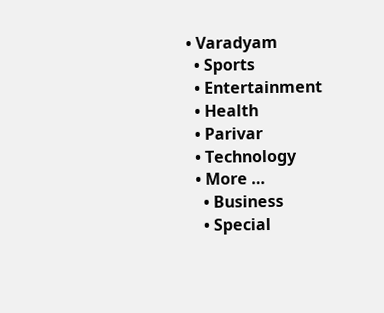• Varadyam
  • Sports
  • Entertainment
  • Health
  • Parivar
  • Technology
  • More …
    • Business
    • Special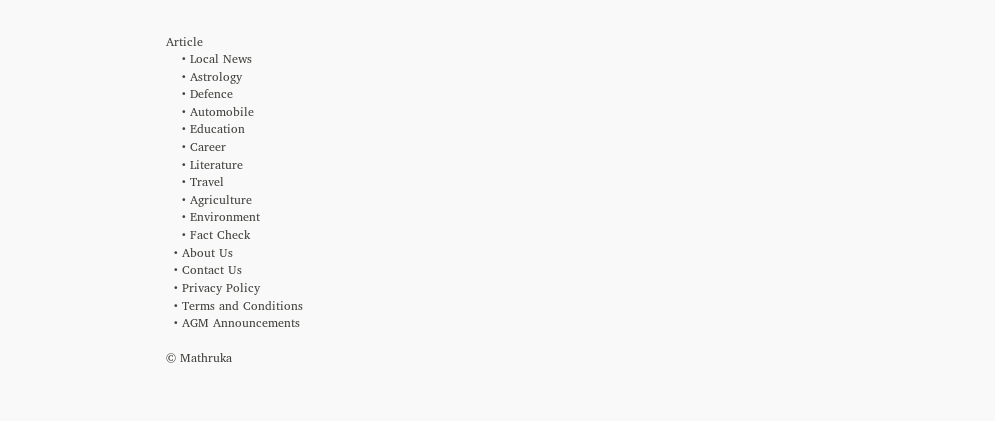Article
    • Local News
    • Astrology
    • Defence
    • Automobile
    • Education
    • Career
    • Literature
    • Travel
    • Agriculture
    • Environment
    • Fact Check
  • About Us
  • Contact Us
  • Privacy Policy
  • Terms and Conditions
  • AGM Announcements

© Mathruka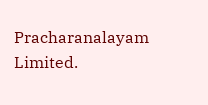Pracharanalayam Limited.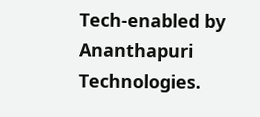Tech-enabled by Ananthapuri Technologies.